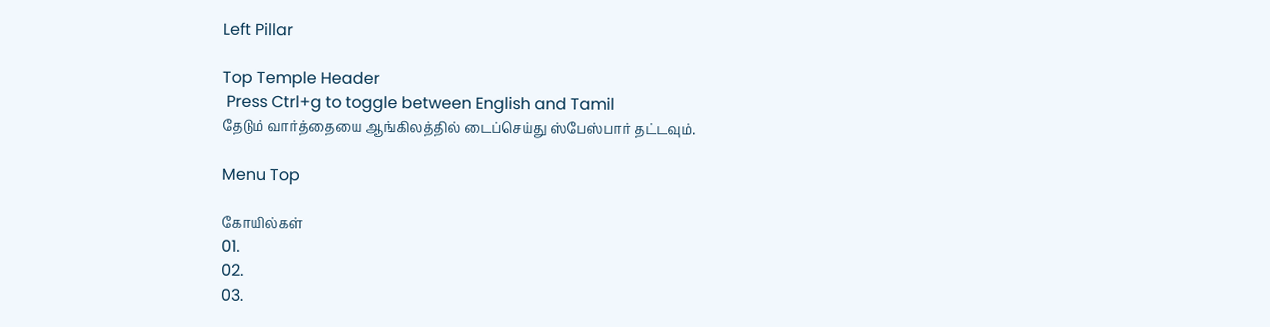Left Pillar

Top Temple Header
 Press Ctrl+g to toggle between English and Tamil
தேடும் வார்த்தையை ஆங்கிலத்தில் டைப்செய்து ஸ்பேஸ்பார் தட்டவும்.

Menu Top

கோயில்கள்
01.
02.
03.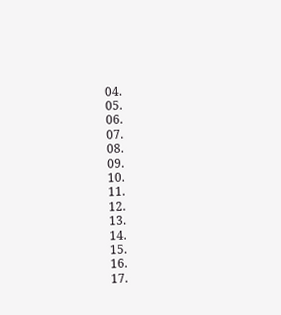04.
05.
06.
07.
08.
09.
10.
11.
12.
13.
14.
15.
16.
17.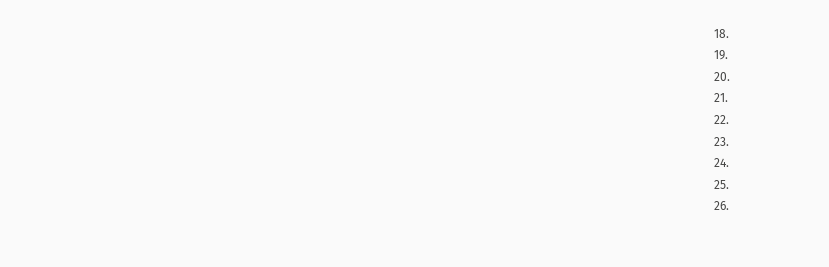18.
19.
20.
21.
22.
23.
24.
25.
26.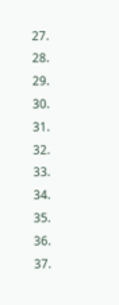27.
28.
29.
30.
31.
32.
33.
34.
35.
36.
37.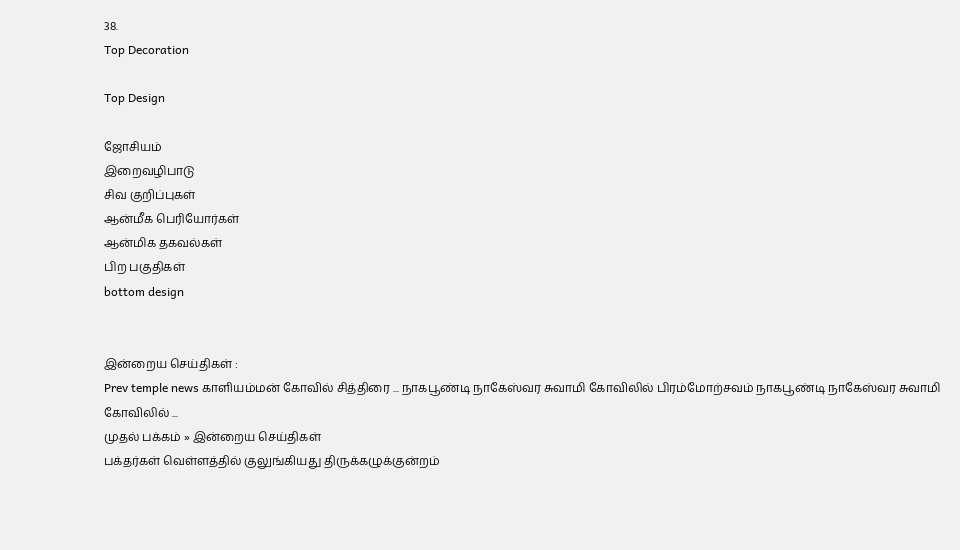38.
Top Decoration

Top Design

ஜோசியம்
இறைவழிபாடு
சிவ குறிப்புகள்
ஆன்மீக பெரியோர்கள்
ஆன்மிக தகவல்கள்
பிற பகுதிகள்
bottom design


இன்றைய செய்திகள் :
Prev temple news காளியம்மன் கோவில் சித்திரை ... நாகபூண்டி நாகேஸ்வர சுவாமி கோவிலில் பிரம்மோற்சவம் நாகபூண்டி நாகேஸ்வர சுவாமி கோவிலில் ...
முதல் பக்கம் » இன்றைய செய்திகள்
பக்தர்கள் வெள்ளத்தில் குலுங்கியது திருக்கழுக்குன்றம்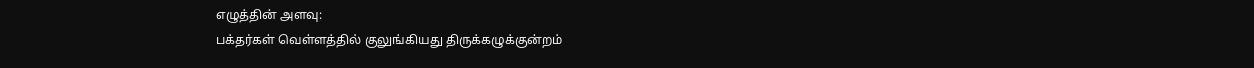எழுத்தின் அளவு:
பக்தர்கள் வெள்ளத்தில் குலுங்கியது திருக்கழுக்குன்றம்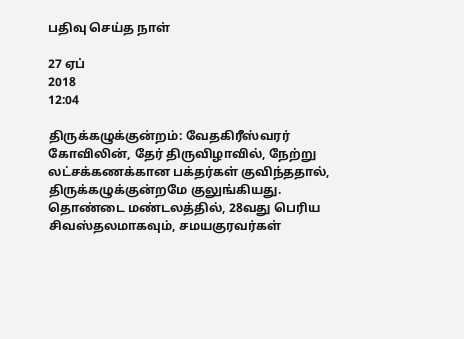பதிவு செய்த நாள்

27 ஏப்
2018
12:04

திருக்கழுக்குன்றம்: வேதகிரீஸ்வரர் கோவிலின், தேர் திருவிழாவில், நேற்று லட்சக்கணக்கான பக்தர்கள் குவிந்ததால், திருக்கழுக்குன்றமே குலுங்கியது. தொண்டை மண்டலத்தில், 28வது பெரிய சிவஸ்தலமாகவும், சமயகுரவர்கள்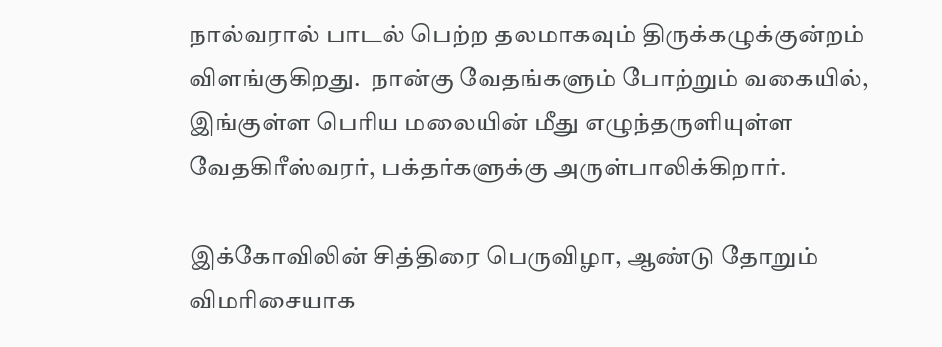நால்வரால் பாடல் பெற்ற தலமாகவும் திருக்கழுக்குன்றம் விளங்குகிறது.  நான்கு வேதங்களும் போற்றும் வகையில், இங்குள்ள பெரிய மலையின் மீது எழுந்தருளியுள்ள வேதகிரீஸ்வரர், பக்தர்களுக்கு அருள்பாலிக்கிறார்.

இக்கோவிலின் சித்திரை பெருவிழா, ஆண்டு தோறும் விமரிசையாக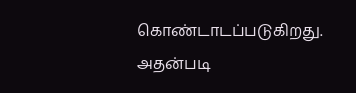கொண்டாடப்படுகிறது. அதன்படி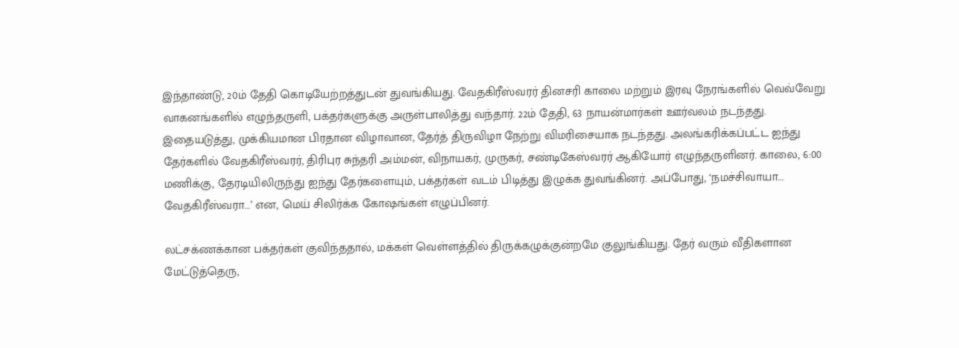இந்தாண்டு, 20ம் தேதி கொடியேற்றத்துடன் துவங்கியது. வேதகிரீஸ்வரர் தினசரி காலை மற்றும் இரவு நேரங்களில் வெவ்வேறு வாகனங்களில் எழுந்தருளி, பக்தர்களுக்கு அருள்பாலித்து வந்தார். 22ம் தேதி, 63 நாயன்மார்கள் ஊர்வலம் நடந்தது. இதையடுத்து, முக்கியமான பிரதான விழாவான, தேர்த் திருவிழா நேற்று விமரிசையாக நடந்தது. அலங்கரிக்கப்பட்ட ஐந்து தேர்களில் வேதகிரீஸ்வரர், திரிபுர சுந்தரி அம்மன், விநாயகர், முருகர், சண்டிகேஸ்வரர் ஆகியோர் எழுந்தருளினர். காலை, 6:00 மணிக்கு, தேரடியிலிருந்து ஐந்து தேர்களையும், பக்தர்கள் வடம் பிடித்து இழுக்க துவங்கினர். அப்போது, ‘நமச்சிவாயா... வேதகிரீஸ்வரா...’ என, மெய் சிலிர்க்க கோஷங்கள் எழுப்பினர்.

லட்சக்ணக்கான பக்தர்கள் குவிந்ததால், மக்கள் வெள்ளத்தில் திருக்கழுக்குன்றமே குலுங்கியது. தேர் வரும் வீதிகளான மேட்டுத்தெரு,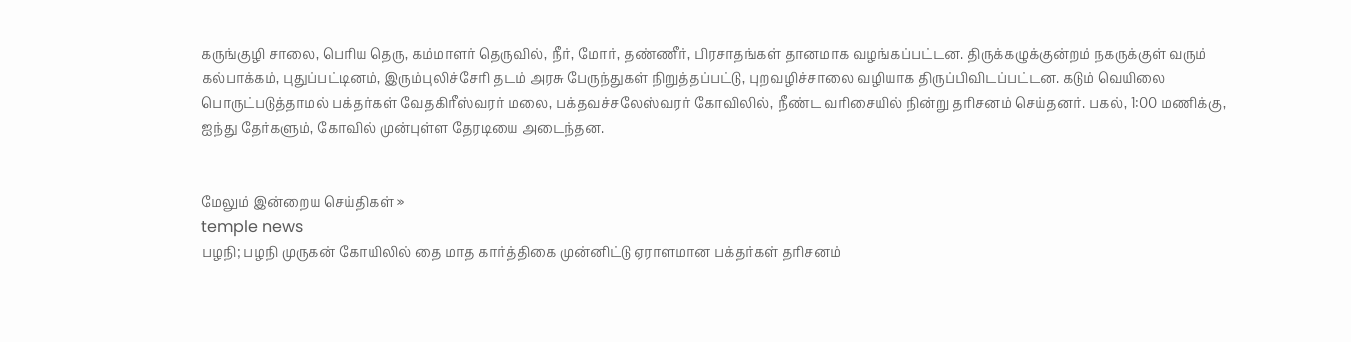கருங்குழி சாலை, பெரிய தெரு, கம்மாளர் தெருவில், நீர், மோர், தண்ணீர், பிரசாதங்கள் தானமாக வழங்கப்பட்டன. திருக்கழுக்குன்றம் நகருக்குள் வரும் கல்பாக்கம், புதுப்பட்டினம், இரும்புலிச்சேரி தடம் அரசு பேருந்துகள் நிறுத்தப்பட்டு, புறவழிச்சாலை வழியாக திருப்பிவிடப்பட்டன. கடும் வெயிலை பொருட்படுத்தாமல் பக்தர்கள் வேதகிரீஸ்வரர் மலை, பக்தவச்சலேஸ்வரர் கோவிலில், நீண்ட வரிசையில் நின்று தரிசனம் செய்தனர். பகல், 1:00 மணிக்கு, ஐந்து தேர்களும், கோவில் முன்புள்ள தேரடியை அடைந்தன.


மேலும் இன்றைய செய்திகள் »
temple news
பழநி; பழநி முருகன் கோயிலில் தை மாத கார்த்திகை முன்னிட்டு ஏராளமான பக்தர்கள் தரிசனம்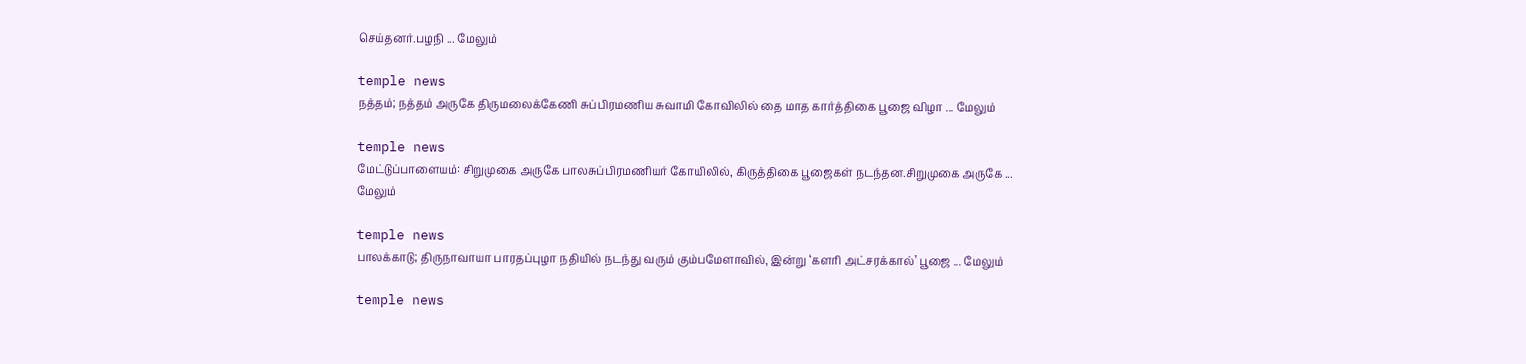செய்தனர்.பழநி ... மேலும்

temple news
நத்தம்; நத்தம் அருகே திருமலைக்கேணி சுப்பிரமணிய சுவாமி கோவிலில் தை மாத கார்த்திகை பூஜை விழா ... மேலும்

temple news
மேட்டுப்பாளையம்: சிறுமுகை அருகே பாலசுப்பிரமணியர் கோயிலில், கிருத்திகை பூஜைகள் நடந்தன.சிறுமுகை அருகே ... மேலும்

temple news
பாலக்காடு; திருநாவாயா பாரதப்புழா நதியில் நடந்து வரும் கும்பமேளாவில், இன்று ‘களரி அட்சரக்கால்’ பூஜை ... மேலும்

temple news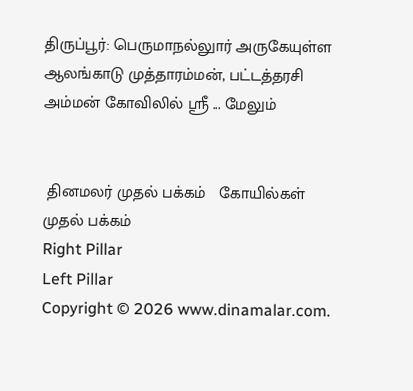திருப்பூர்: பெருமாநல்லுார் அருகேயுள்ள ஆலங்காடு முத்தாரம்மன், பட்டத்தரசி அம்மன் கோவிலில் ஸ்ரீ ... மேலும்


 தினமலர் முதல் பக்கம்   கோயில்கள் முதல் பக்கம்
Right Pillar
Left Pillar
Copyright © 2026 www.dinamalar.com.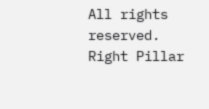All rights reserved.
Right Pillar